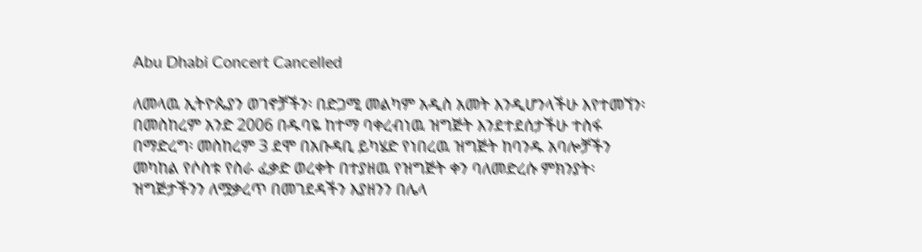Abu Dhabi Concert Cancelled

ለመላዉ ኢትዮጴያን ወገኖቻችን፡ በድጋሚ መልካም አዲስ አመት እንዲሆንላችሁ እየተመኘን፡ በመስከረም አንድ 2006 በዱባዬ ከተማ ባቀረብነዉ ዝግጅት እንደተደሰታችሁ ተስፋ በማድረግ፡ መስከረም 3 ደሞ በአቡዳቢ ይካሄድ የነበረዉ ዝግጅት ከባንዱ አባሎቻችን መካከል የሶስቱ የስራ ፈቃድ ወረቀት በተያዘዉ የዝግጅት ቀን ባለመድረሱ ምክንያት፡ ዝግጅታችንን ለሟቃረጥ በመገደዳችን እያዘንን በሌላ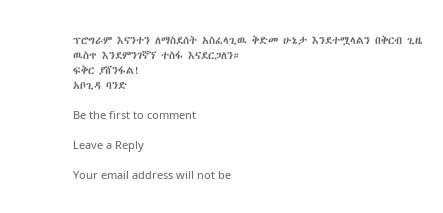ፕሮግራም እናንተን ለማስደሰት አስፈላጊዉ ቅድመ ሁኔታ እንደተሟላልን በቅርብ ጊዜ ዉስጥ እንደምንገኛኘ ተስፋ እናደርጋለን።
ፍቅር ያሸንፋል!
አቦጊዳ ባንድ

Be the first to comment

Leave a Reply

Your email address will not be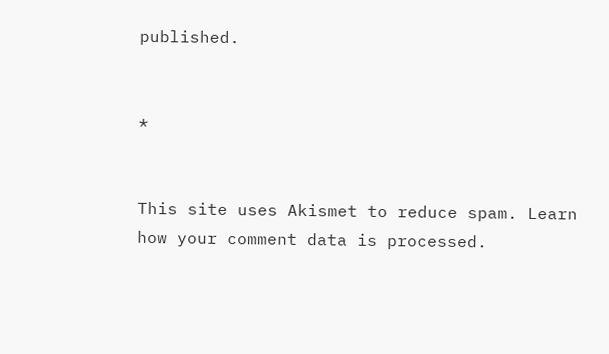published.


*


This site uses Akismet to reduce spam. Learn how your comment data is processed.